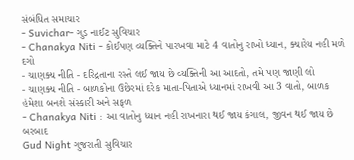સંબંધિત સમાચાર
- Suvichar- ગુડ નાઈટ સુવિચાર
- Chanakya Niti - કોઈપણ વ્યક્તિને પારખવા માટે 4 વાતોનુ રાખો ધ્યાન, ક્યારેય નહી મળે દગો
- ચાણક્ય નીતિ - દરિદ્રતાના રસ્તે લઈ જાય છે વ્યક્તિની આ આદતો, તમે પણ જાણી લો
- ચાણક્ય નીતિ - બાળકોના ઉછેરમાં દરેક માતા-પિતાએ ધ્યાનમાં રાખવી આ 3 વાતો, બાળક હંમેશા બનશે સંસ્કારી અને સફળ
- Chanakya Niti : આ વાતોનુ ધ્યાન નહી રાખનારા થઈ જાય કંગાલ, જીવન થઈ જાય છે બરબાદ
Gud Night ગુજરાતી સુવિચાર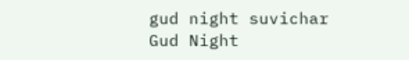gud night suvichar
Gud Night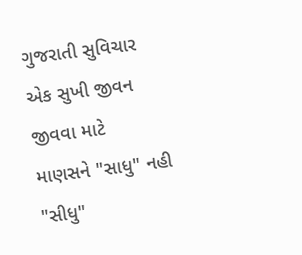ગુજરાતી સુવિચાર
એક સુખી જીવન જીવવા માટે
માણસને "સાધુ" નહી "સીધુ"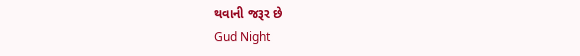થવાની જરૂર છે
Gud Night